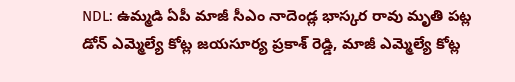NDL: ఉమ్మడి ఏపీ మాజీ సీఎం నాదెండ్ల భాస్కర రావు మృతి పట్ల డోన్ ఎమ్మెల్యే కోట్ల జయసూర్య ప్రకాశ్ రెడ్డి, మాజీ ఎమ్మెల్యే కోట్ల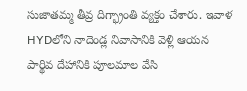సుజాతమ్మ తీవ్ర దిగ్భ్రాంతి వ్యక్తం చేశారు. ఇవాళ HYDలోని నాదెండ్ల నివాసానికి వెళ్లి ఆయన పార్థివ దేహానికి పూలమాల వేసి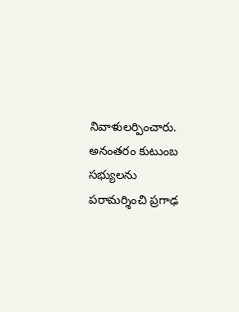నివాళులర్పించారు. అనంతరం కుటుంబ సభ్యులను పరామర్శించి ప్రగాఢ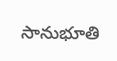సానుభూతి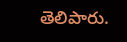తెలిపారు.